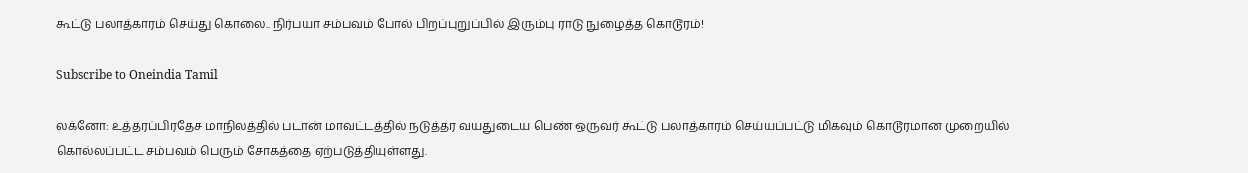கூட்டு பலாத்காரம் செய்து கொலை.. நிர்பயா சம்பவம் போல் பிறப்புறுப்பில் இரும்பு ராடு நுழைத்த கொடூரம்!

Subscribe to Oneindia Tamil

லக்னோ: உத்தரப்பிரதேச மாநிலத்தில் படான் மாவட்டத்தில் நடுத்தர வயதுடைய பெண் ஒருவர் கூட்டு பலாத்காரம் செய்யப்பட்டு மிகவும் கொடூரமான முறையில் கொல்லப்பட்ட சம்பவம் பெரும் சோகத்தை ஏற்படுத்தியுள்ளது.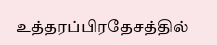உத்தரப்பிரதேசத்தில்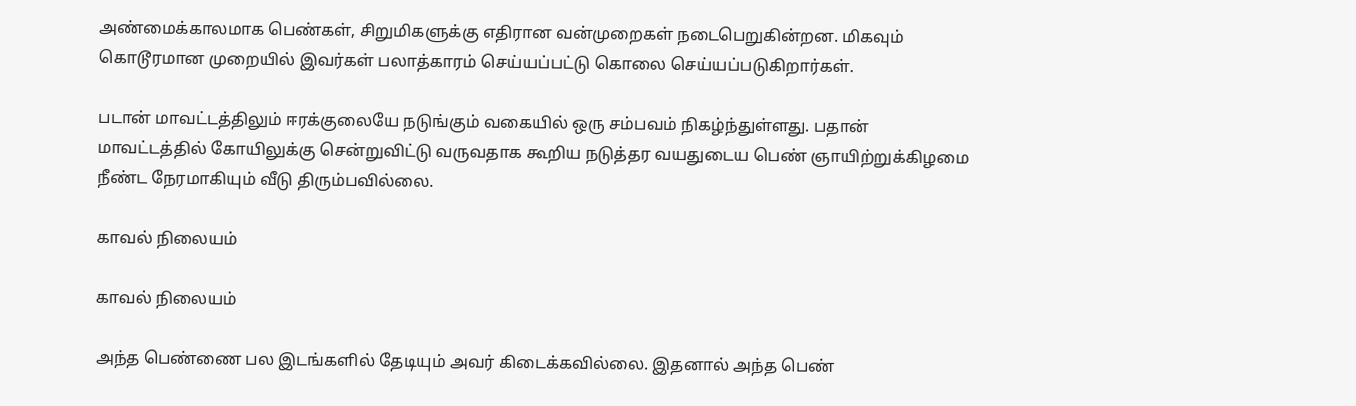அண்மைக்காலமாக பெண்கள், சிறுமிகளுக்கு எதிரான வன்முறைகள் நடைபெறுகின்றன. மிகவும் கொடூரமான முறையில் இவர்கள் பலாத்காரம் செய்யப்பட்டு கொலை செய்யப்படுகிறார்கள்.

படான் மாவட்டத்திலும் ஈரக்குலையே நடுங்கும் வகையில் ஒரு சம்பவம் நிகழ்ந்துள்ளது. பதான் மாவட்டத்தில் கோயிலுக்கு சென்றுவிட்டு வருவதாக கூறிய நடுத்தர வயதுடைய பெண் ஞாயிற்றுக்கிழமை நீண்ட நேரமாகியும் வீடு திரும்பவில்லை.

காவல் நிலையம்

காவல் நிலையம்

அந்த பெண்ணை பல இடங்களில் தேடியும் அவர் கிடைக்கவில்லை. இதனால் அந்த பெண்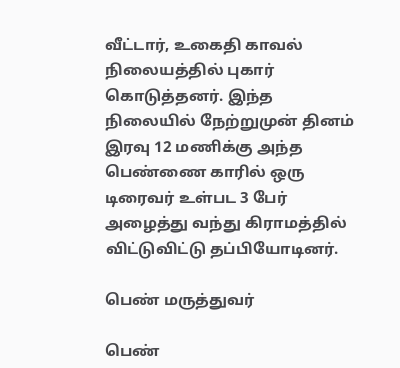வீட்டார், உகைதி காவல் நிலையத்தில் புகார் கொடுத்தனர். இந்த நிலையில் நேற்றுமுன் தினம் இரவு 12 மணிக்கு அந்த பெண்ணை காரில் ஒரு டிரைவர் உள்பட 3 பேர் அழைத்து வந்து கிராமத்தில் விட்டுவிட்டு தப்பியோடினர்.

பெண் மருத்துவர்

பெண்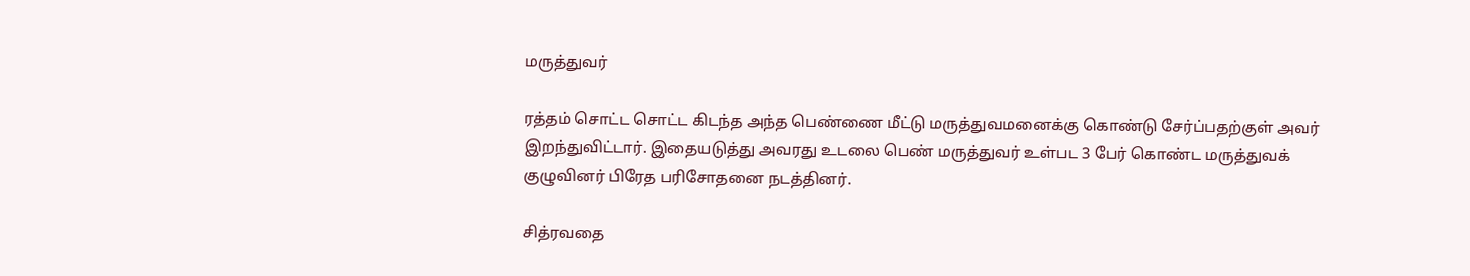மருத்துவர்

ரத்தம் சொட்ட சொட்ட கிடந்த அந்த பெண்ணை மீட்டு மருத்துவமனைக்கு கொண்டு சேர்ப்பதற்குள் அவர் இறந்துவிட்டார். இதையடுத்து அவரது உடலை பெண் மருத்துவர் உள்பட 3 பேர் கொண்ட மருத்துவக் குழுவினர் பிரேத பரிசோதனை நடத்தினர்.

சித்ரவதை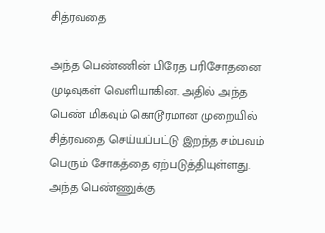சித்ரவதை

அந்த பெண்ணின் பிரேத பரிசோதனை முடிவுகள் வெளியாகின. அதில் அந்த பெண் மிகவும் கொடூரமான முறையில் சித்ரவதை செய்யப்பட்டு இறந்த சம்பவம் பெரும் சோகத்தை ஏற்படுத்தியுள்ளது. அந்த பெண்ணுக்கு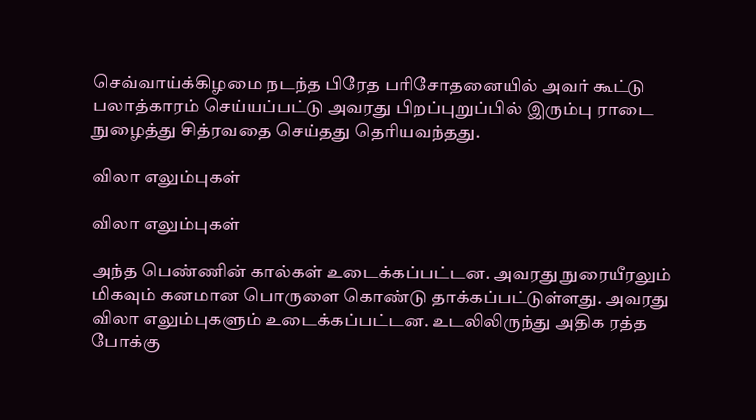செவ்வாய்க்கிழமை நடந்த பிரேத பரிசோதனையில் அவர் கூட்டு பலாத்காரம் செய்யப்பட்டு அவரது பிறப்புறுப்பில் இரும்பு ராடை நுழைத்து சித்ரவதை செய்தது தெரியவந்தது.

விலா எலும்புகள்

விலா எலும்புகள்

அந்த பெண்ணின் கால்கள் உடைக்கப்பட்டன. அவரது நுரையீரலும் மிகவும் கனமான பொருளை கொண்டு தாக்கப்பட்டுள்ளது. அவரது விலா எலும்புகளும் உடைக்கப்பட்டன. உடலிலிருந்து அதிக ரத்த போக்கு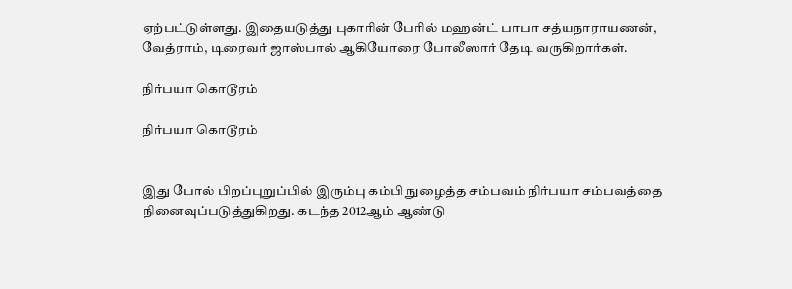ஏற்பட்டுள்ளது. இதையடுத்து புகாரின் பேரில் மஹன்ட் பாபா சத்யநாராயணன், வேத்ராம், டிரைவர் ஜாஸ்பால் ஆகியோரை போலீஸார் தேடி வருகிறார்கள்.

நிர்பயா கொடூரம்

நிர்பயா கொடூரம்


இது போல் பிறப்புறுப்பில் இரும்பு கம்பி நுழைத்த சம்பவம் நிர்பயா சம்பவத்தை நினைவுப்படுத்துகிறது. கடந்த 2012ஆம் ஆண்டு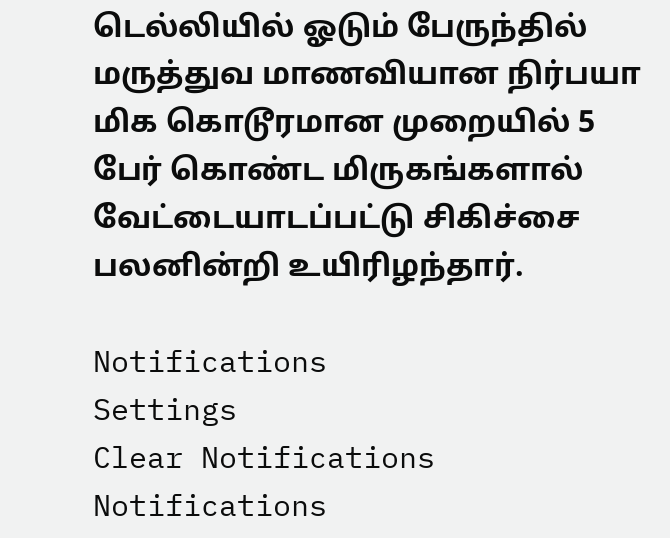டெல்லியில் ஓடும் பேருந்தில் மருத்துவ மாணவியான நிர்பயா மிக கொடூரமான முறையில் 5 பேர் கொண்ட மிருகங்களால் வேட்டையாடப்பட்டு சிகிச்சை பலனின்றி உயிரிழந்தார்.

Notifications
Settings
Clear Notifications
Notifications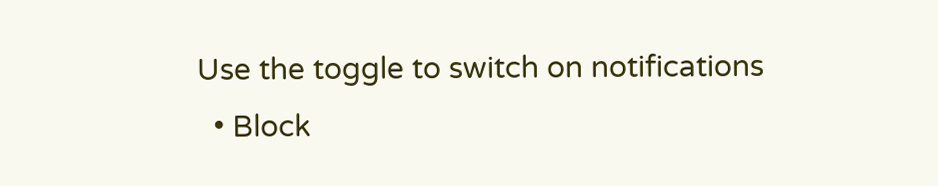Use the toggle to switch on notifications
  • Block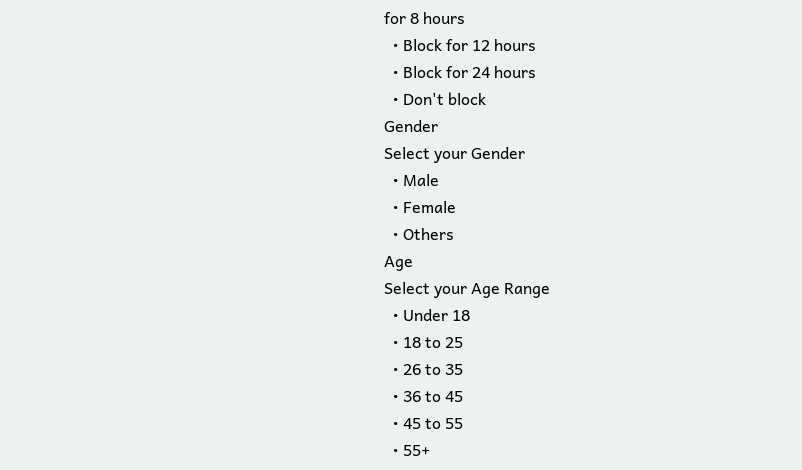for 8 hours
  • Block for 12 hours
  • Block for 24 hours
  • Don't block
Gender
Select your Gender
  • Male
  • Female
  • Others
Age
Select your Age Range
  • Under 18
  • 18 to 25
  • 26 to 35
  • 36 to 45
  • 45 to 55
  • 55+